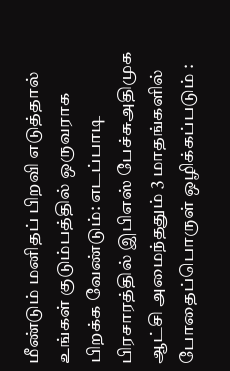மீண்டும் மனிதப் பிறவி எடுத்தால் உங்கள் குடும்பத்தில் ஒருவராக பிறக்க வேண்டும்: எடப்பாடி பிரசாரத்தில் இபிஎஸ் பேச்சுஅதிமுக ஆட்சி அமைந்ததும் 3 மாதங்களில் போதைப்பொருள் ஒழிக்கப்படும் :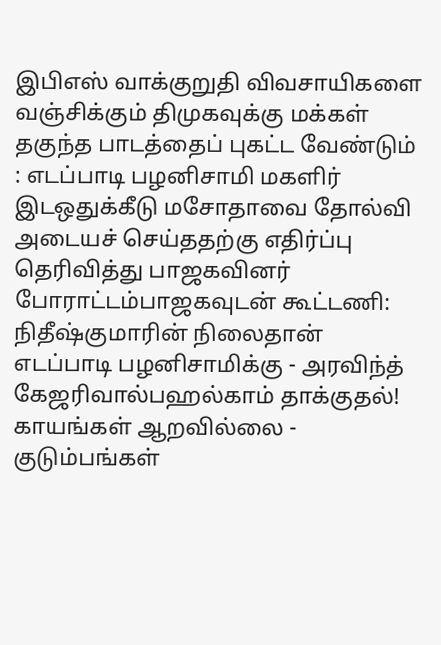இபிஎஸ் வாக்குறுதி விவசாயிகளை வஞ்சிக்கும் திமுகவுக்கு மக்கள் தகுந்த பாடத்தைப் புகட்ட வேண்டும் : எடப்பாடி பழனிசாமி மகளிர் இடஒதுக்கீடு மசோதாவை தோல்வி அடையச் செய்ததற்கு எதிர்ப்பு தெரிவித்து பாஜகவினர் போராட்டம்பாஜகவுடன் கூட்டணி: நிதீஷ்குமாரின் நிலைதான் எடப்பாடி பழனிசாமிக்கு - அரவிந்த் கேஜரிவால்பஹல்காம் தாக்குதல்! காயங்கள் ஆறவில்லை - குடும்பங்கள்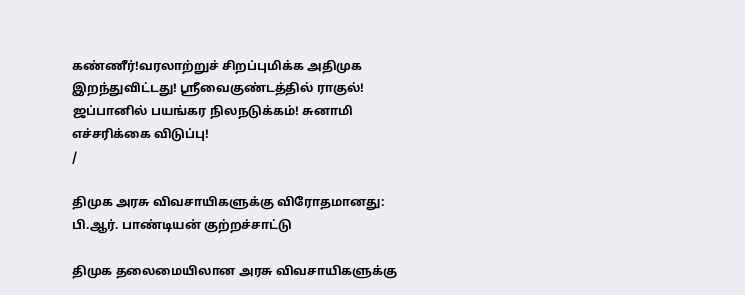கண்ணீர்!வரலாற்றுச் சிறப்புமிக்க அதிமுக இறந்துவிட்டது! ஸ்ரீவைகுண்டத்தில் ராகுல்! ஜப்பானில் பயங்கர நிலநடுக்கம்! சுனாமி எச்சரிக்கை விடுப்பு!
/

திமுக அரசு விவசாயிகளுக்கு விரோதமானது: பி.ஆர். பாண்டியன் குற்றச்சாட்டு

திமுக தலைமையிலான அரசு விவசாயிகளுக்கு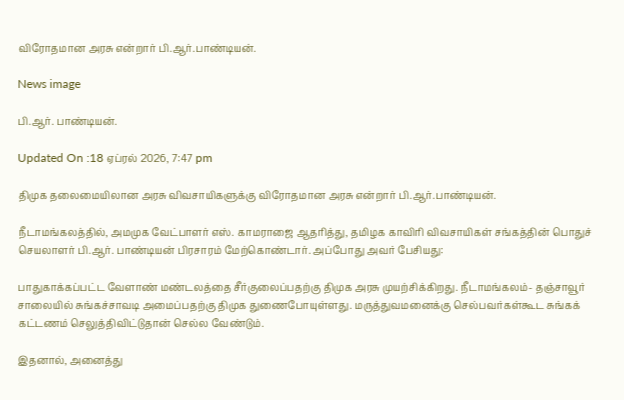விரோதமான அரசு என்றார் பி.ஆர்.பாண்டியன்.

News image

பி.ஆர். பாண்டியன்.

Updated On :18 ஏப்ரல் 2026, 7:47 pm

திமுக தலைமையிலான அரசு விவசாயிகளுக்கு விரோதமான அரசு என்றார் பி.ஆர்.பாண்டியன்.

நீடாமங்கலத்தில், அமமுக வேட்பாளர் எஸ். காமராஜை ஆதரித்து, தமிழக காவிரி விவசாயிகள் சங்கத்தின் பொதுச் செயலாளர் பி.ஆர். பாண்டியன் பிரசாரம் மேற்கொண்டார். அப்போது அவர் பேசியது:

பாதுகாக்கப்பட்ட வேளாண் மண்டலத்தை சீர்குலைப்பதற்கு திமுக அரசு முயற்சிக்கிறது. நீடாமங்கலம்- தஞ்சாவூர் சாலையில் சுங்கச்சாவடி அமைப்பதற்கு திமுக துணைபோயுள்ளது. மருத்துவமனைக்கு செல்பவர்கள்கூட சுங்கக் கட்டணம் செலுத்திவிட்டுதான் செல்ல வேண்டும்.

இதனால், அனைத்து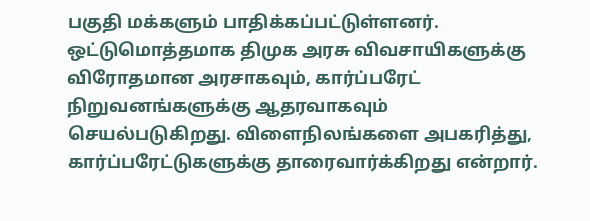பகுதி மக்களும் பாதிக்கப்பட்டுள்ளனர். ஒட்டுமொத்தமாக திமுக அரசு விவசாயிகளுக்கு விரோதமான அரசாகவும், கார்ப்பரேட் நிறுவனங்களுக்கு ஆதரவாகவும் செயல்படுகிறது. விளைநிலங்களை அபகரித்து, கார்ப்பரேட்டுகளுக்கு தாரைவார்க்கிறது என்றார்.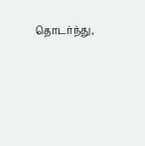தொடர்ந்து,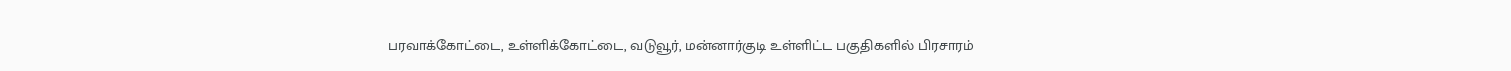பரவாக்கோட்டை, உள்ளிக்கோட்டை, வடுவூர், மன்னார்குடி உள்ளிட்ட பகுதிகளில் பிரசாரம்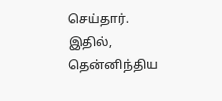செய்தார். இதில், தென்னிந்திய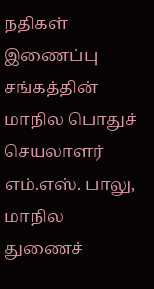நதிகள் இணைப்பு சங்கத்தின் மாநில பொதுச் செயலாளர் எம்.எஸ். பாலு, மாநில துணைச்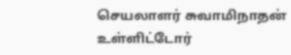செயலாளர் சுவாமிநாதன் உள்ளிட்டோர்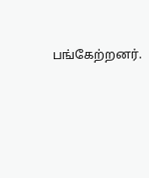பங்கேற்றனர்.